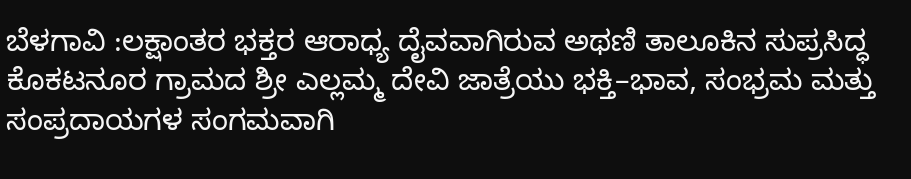ಬೆಳಗಾವಿ :ಲಕ್ಷಾಂತರ ಭಕ್ತರ ಆರಾಧ್ಯ ದೈವವಾಗಿರುವ ಅಥಣಿ ತಾಲೂಕಿನ ಸುಪ್ರಸಿದ್ಧ ಕೊಕಟನೂರ ಗ್ರಾಮದ ಶ್ರೀ ಎಲ್ಲಮ್ಮ ದೇವಿ ಜಾತ್ರೆಯು ಭಕ್ತಿ–ಭಾವ, ಸಂಭ್ರಮ ಮತ್ತು ಸಂಪ್ರದಾಯಗಳ ಸಂಗಮವಾಗಿ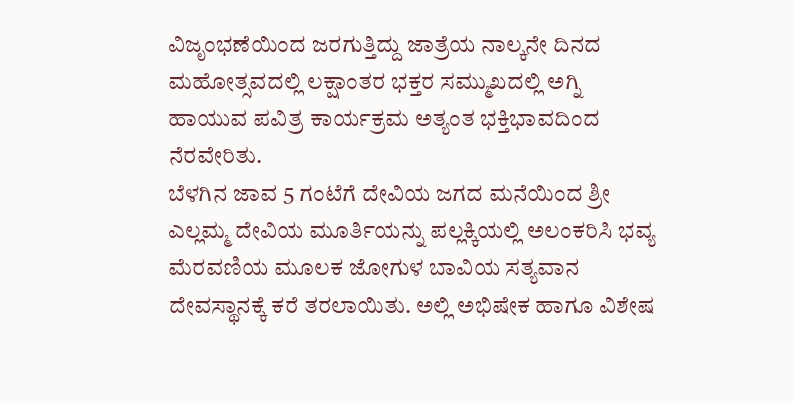ವಿಜೃಂಭಣೆಯಿಂದ ಜರಗುತ್ತಿದ್ದು ಜಾತ್ರೆಯ ನಾಲ್ಕನೇ ದಿನದ ಮಹೋತ್ಸವದಲ್ಲಿ ಲಕ್ಷಾಂತರ ಭಕ್ತರ ಸಮ್ಮುಖದಲ್ಲಿ ಅಗ್ನಿ ಹಾಯುವ ಪವಿತ್ರ ಕಾರ್ಯಕ್ರಮ ಅತ್ಯಂತ ಭಕ್ತಿಭಾವದಿಂದ ನೆರವೇರಿತು.
ಬೆಳಗಿನ ಜಾವ 5 ಗಂಟೆಗೆ ದೇವಿಯ ಜಗದ ಮನೆಯಿಂದ ಶ್ರೀ ಎಲ್ಲಮ್ಮ ದೇವಿಯ ಮೂರ್ತಿಯನ್ನು ಪಲ್ಲಕ್ಕಿಯಲ್ಲಿ ಅಲಂಕರಿಸಿ ಭವ್ಯ ಮೆರವಣಿಯ ಮೂಲಕ ಜೋಗುಳ ಬಾವಿಯ ಸತ್ಯವಾನ ದೇವಸ್ಥಾನಕ್ಕೆ ಕರೆ ತರಲಾಯಿತು. ಅಲ್ಲಿ ಅಭಿಷೇಕ ಹಾಗೂ ವಿಶೇಷ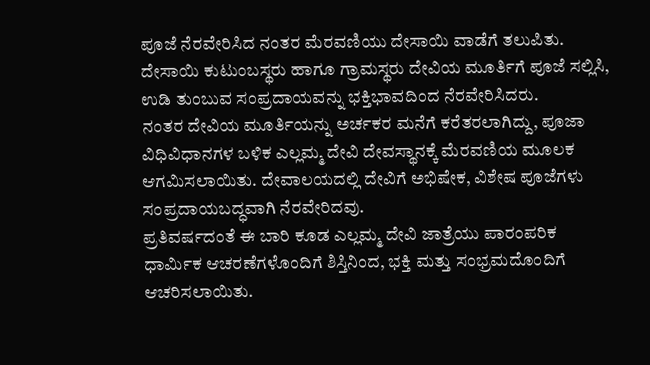ಪೂಜೆ ನೆರವೇರಿಸಿದ ನಂತರ ಮೆರವಣಿಯು ದೇಸಾಯಿ ವಾಡೆಗೆ ತಲುಪಿತು. ದೇಸಾಯಿ ಕುಟುಂಬಸ್ಥರು ಹಾಗೂ ಗ್ರಾಮಸ್ಥರು ದೇವಿಯ ಮೂರ್ತಿಗೆ ಪೂಜೆ ಸಲ್ಲಿಸಿ, ಉಡಿ ತುಂಬುವ ಸಂಪ್ರದಾಯವನ್ನು ಭಕ್ತಿಭಾವದಿಂದ ನೆರವೇರಿಸಿದರು.
ನಂತರ ದೇವಿಯ ಮೂರ್ತಿಯನ್ನು ಅರ್ಚಕರ ಮನೆಗೆ ಕರೆತರಲಾಗಿದ್ದು, ಪೂಜಾ ವಿಧಿವಿಧಾನಗಳ ಬಳಿಕ ಎಲ್ಲಮ್ಮ ದೇವಿ ದೇವಸ್ಥಾನಕ್ಕೆ ಮೆರವಣಿಯ ಮೂಲಕ ಆಗಮಿಸಲಾಯಿತು. ದೇವಾಲಯದಲ್ಲಿ ದೇವಿಗೆ ಅಭಿಷೇಕ, ವಿಶೇಷ ಪೂಜೆಗಳು ಸಂಪ್ರದಾಯಬದ್ಧವಾಗಿ ನೆರವೇರಿದವು.
ಪ್ರತಿವರ್ಷದಂತೆ ಈ ಬಾರಿ ಕೂಡ ಎಲ್ಲಮ್ಮ ದೇವಿ ಜಾತ್ರೆಯು ಪಾರಂಪರಿಕ ಧಾರ್ಮಿಕ ಆಚರಣೆಗಳೊಂದಿಗೆ ಶಿಸ್ತಿನಿಂದ, ಭಕ್ತಿ ಮತ್ತು ಸಂಭ್ರಮದೊಂದಿಗೆ ಆಚರಿಸಲಾಯಿತು.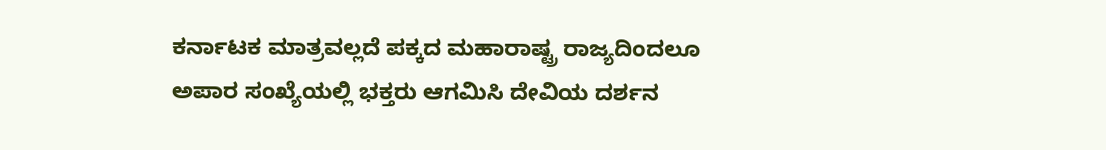ಕರ್ನಾಟಕ ಮಾತ್ರವಲ್ಲದೆ ಪಕ್ಕದ ಮಹಾರಾಷ್ಟ್ರ ರಾಜ್ಯದಿಂದಲೂ ಅಪಾರ ಸಂಖ್ಯೆಯಲ್ಲಿ ಭಕ್ತರು ಆಗಮಿಸಿ ದೇವಿಯ ದರ್ಶನ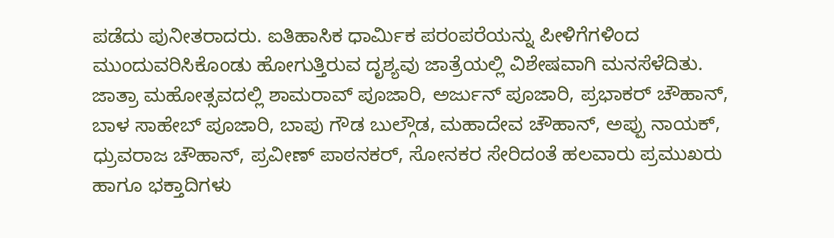ಪಡೆದು ಪುನೀತರಾದರು. ಐತಿಹಾಸಿಕ ಧಾರ್ಮಿಕ ಪರಂಪರೆಯನ್ನು ಪೀಳಿಗೆಗಳಿಂದ ಮುಂದುವರಿಸಿಕೊಂಡು ಹೋಗುತ್ತಿರುವ ದೃಶ್ಯವು ಜಾತ್ರೆಯಲ್ಲಿ ವಿಶೇಷವಾಗಿ ಮನಸೆಳೆದಿತು.
ಜಾತ್ರಾ ಮಹೋತ್ಸವದಲ್ಲಿ ಶಾಮರಾವ್ ಪೂಜಾರಿ, ಅರ್ಜುನ್ ಪೂಜಾರಿ, ಪ್ರಭಾಕರ್ ಚೌಹಾನ್, ಬಾಳ ಸಾಹೇಬ್ ಪೂಜಾರಿ, ಬಾಪು ಗೌಡ ಬುಲ್ಗೌಡ, ಮಹಾದೇವ ಚೌಹಾನ್, ಅಪ್ಪು ನಾಯಕ್, ಧ್ರುವರಾಜ ಚೌಹಾನ್, ಪ್ರವೀಣ್ ಪಾಠನಕರ್, ಸೋನಕರ ಸೇರಿದಂತೆ ಹಲವಾರು ಪ್ರಮುಖರು ಹಾಗೂ ಭಕ್ತಾದಿಗಳು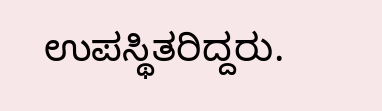ಉಪಸ್ಥಿತರಿದ್ದರು.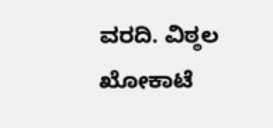ವರದಿ. ವಿಠ್ಠಲ ಖೋಕಾಟೆ